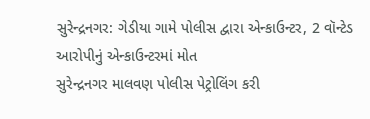સુરેન્દ્રનગર: ગેડીયા ગામે પોલીસ દ્વારા એન્કાઉન્ટર, 2 વૉન્ટેડ આરોપીનું એન્કાઉન્ટરમાં મોત
સુરેન્દ્રનગર માલવણ પોલીસ પેટ્રોલિંગ કરી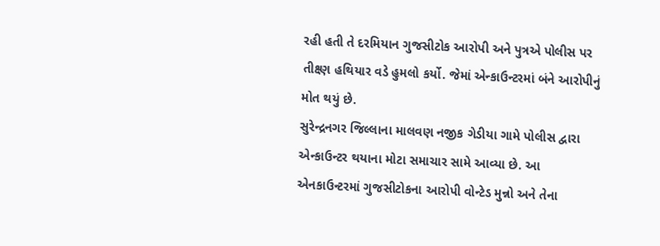રહી હતી તે દરમિયાન ગુજસીટોક આરોપી અને પુત્રએ પોલીસ પર તીક્ષ્ણ હથિયાર વડે હુમલો કર્યો. જેમાં એન્કાઉન્ટરમાં બંને આરોપીનું મોત થયું છે.
સુરેન્દ્રનગર જિલ્લાના માલવણ નજીક ગેડીયા ગામે પોલીસ દ્વારા એન્કાઉન્ટર થયાના મોટા સમાચાર સામે આવ્યા છે. આ એનકાઉન્ટરમાં ગુજસીટોકના આરોપી વોન્ટેડ મુન્નો અને તેના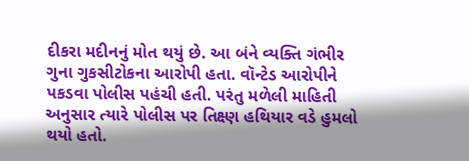દીકરા મદીનનું મોત થયું છે. આ બંને વ્યક્તિ ગંભીર ગુના ગુકસીટોકના આરોપી હતા. વૉન્ટેડ આરોપીને પકડવા પોલીસ પહંચી હતી. પરંતુ મળેલી માહિતી અનુસાર ત્યારે પોલીસ પર તિક્ષ્ણ હથિયાર વડે હુમલો થયો હતો.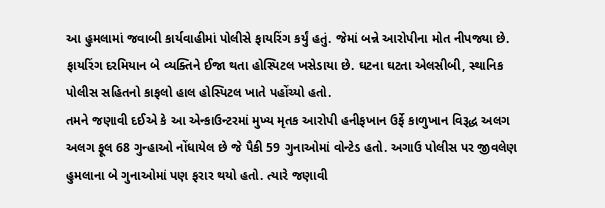આ હુમલામાં જવાબી કાર્યવાહીમાં પોલીસે ફાયરિંગ કર્યું હતું. જેમાં બન્ને આરોપીના મોત નીપજ્યા છે. ફાયરિંગ દરમિયાન બે વ્યક્તિને ઈજા થતા હોસ્પિટલ ખસેડાયા છે. ઘટના ઘટતા એલસીબી, સ્થાનિક પોલીસ સહિતનો કાફલો હાલ હોસ્પિટલ ખાતે પહોંચ્યો હતો.
તમને જણાવી દઈએ કે આ એન્કાઉન્ટરમાં મુખ્ય મૃતક આરોપી હનીફખાન ઉર્ફે કાળુખાન વિરૂદ્ધ અલગ અલગ ફૂલ 68 ગુન્હાઓ નોંધાયેલ છે જે પૈકી 59 ગુનાઓમાં વોન્ટેડ હતો. અગાઉ પોલીસ પર જીવલેણ હુમલાના બે ગુનાઓમાં પણ ફરાર થયો હતો. ત્યારે જણાવી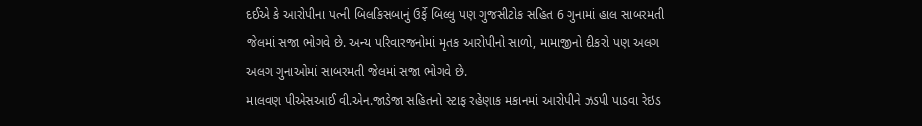દઈએ કે આરોપીના પત્ની બિલકિસબાનું ઉર્ફે બિલ્લુ પણ ગુજસીટોક સહિત 6 ગુનામાં હાલ સાબરમતી જેલમાં સજા ભોગવે છે. અન્ય પરિવારજનોમાં મૃતક આરોપીનો સાળો, મામાજીનો દીકરો પણ અલગ અલગ ગુનાઓમાં સાબરમતી જેલમાં સજા ભોગવે છે.
માલવણ પીએસઆઈ વી.એન.જાડેજા સહિતનો સ્ટાફ રહેણાક મકાનમાં આરોપીને ઝડપી પાડવા રેઇડ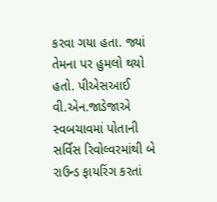કરવા ગયા હતા. જ્યાં તેમના પર હુમલો થયો હતો. પીએસઆઈ વી.એન.જાડેજાએ સ્વબચાવમાં પોતાની સર્વિસ રિવોલ્વરમાંથી બે રાઉન્ડ ફાયરિંગ કરતાં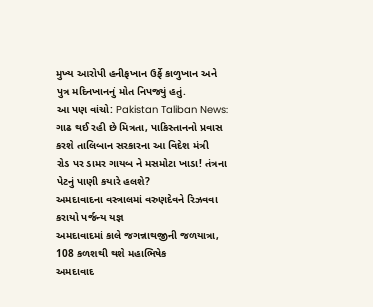મુખ્ય આરોપી હનીફખાન ઉર્ફે કાળુખાન અને પુત્ર મદિનખાનનું મોત નિપજ્યું હતું.
આ પણ વાંચો: Pakistan Taliban News: ગાઢ થઈ રહી છે મિત્રતા, પાકિસ્તાનનો પ્રવાસ કરશે તાલિબાન સરકારના આ વિદેશ મંત્રી
રોડ પર ડામર ગાયબ ને મસમોટા ખાડા! તંત્રના પેટનું પાણી કયારે હલશે?
અમદાવાદના વસ્ત્રાલમાં વરુણદેવને રિઝવવા કરાયો પર્જન્ય યજ્ઞ
અમદાવાદમાં કાલે જગન્નાથજીની જળયાત્રા, 108 કળશથી થશે મહાભિષેક
અમદાવાદ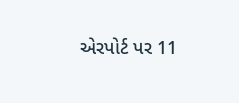એરપોર્ટ પર 11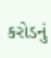કરોડનું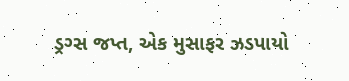ડ્રગ્સ જપ્ત, એક મુસાફર ઝડપાયો